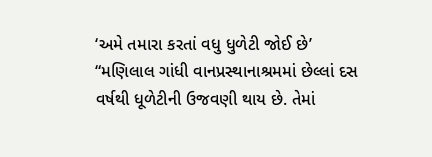‘અમે તમારા કરતાં વધુ ધુળેટી જોઈ છે’
“મણિલાલ ગાંધી વાનપ્રસ્થાનાશ્રમમાં છેલ્લાં દસ વર્ષથી ધૂળેટીની ઉજવણી થાય છે. તેમાં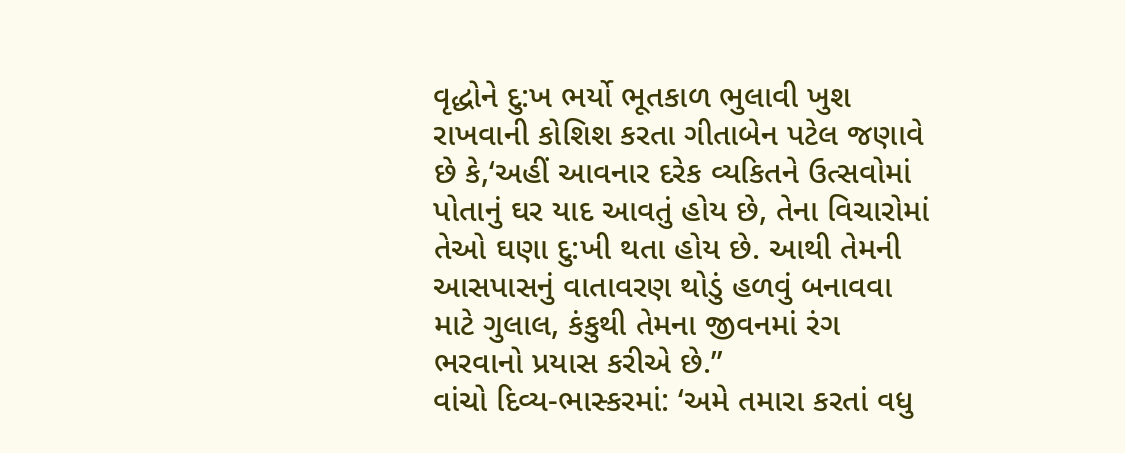વૃદ્ધોને દુ:ખ ભર્યો ભૂતકાળ ભુલાવી ખુશ રાખવાની કોશિશ કરતા ગીતાબેન પટેલ જણાવે છે કે,‘અહીં આવનાર દરેક વ્યકિતને ઉત્સવોમાં પોતાનું ઘર યાદ આવતું હોય છે, તેના વિચારોમાં તેઓ ઘણા દુ:ખી થતા હોય છે. આથી તેમની આસપાસનું વાતાવરણ થોડું હળવું બનાવવા માટે ગુલાલ, કંકુથી તેમના જીવનમાં રંગ ભરવાનો પ્રયાસ કરીએ છે.”
વાંચો દિવ્ય-ભાસ્કરમાં: ‘અમે તમારા કરતાં વધુ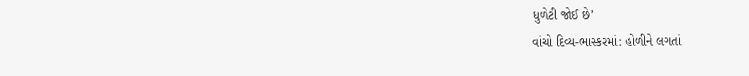ધુળેટી જોઈ છે’
વાંચો દિવ્ય-ભાસ્કરમાં: હોળીને લગતાં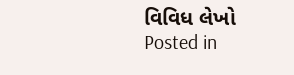વિવિધ લેખો
Posted in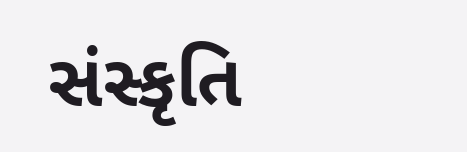સંસ્કૃતિ